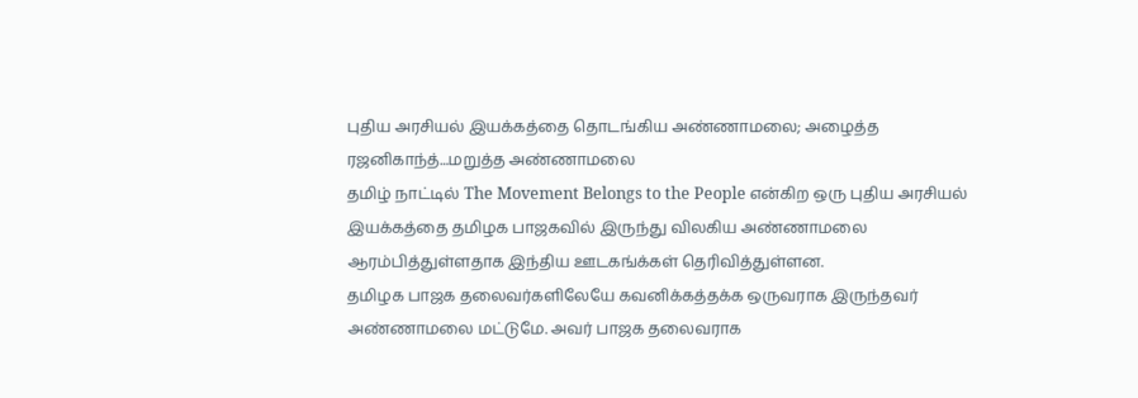புதிய அரசியல் இயக்கத்தை தொடங்கிய அண்ணாமலை; அழைத்த ரஜனிகாந்த்...மறுத்த அண்ணாமலை
தமிழ் நாட்டில் The Movement Belongs to the People என்கிற ஒரு புதிய அரசியல் இயக்கத்தை தமிழக பாஜகவில் இருந்து விலகிய அண்ணாமலை ஆரம்பித்துள்ளதாக இந்திய ஊடகங்க்கள் தெரிவித்துள்ளன.
தமிழக பாஜக தலைவர்களிலேயே கவனிக்கத்தக்க ஒருவராக இருந்தவர் அண்ணாமலை மட்டுமே. அவர் பாஜக தலைவராக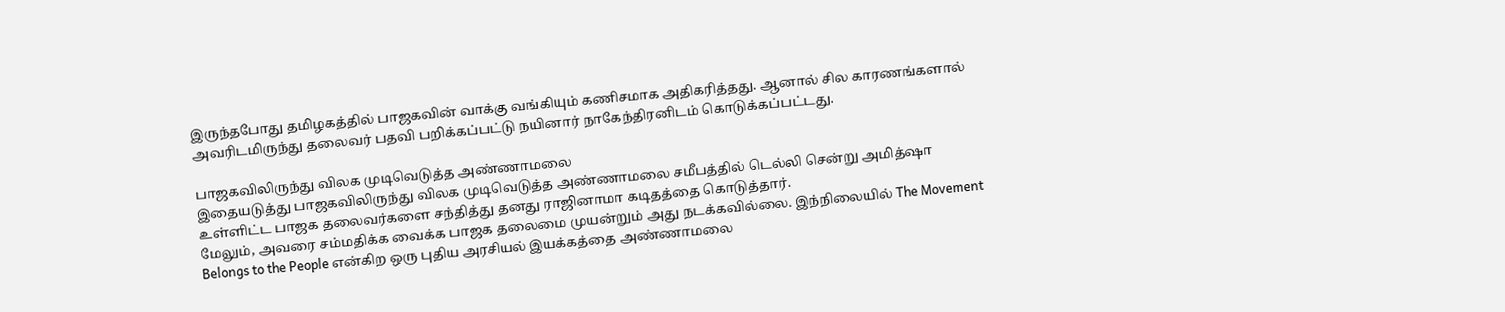இருந்தபோது தமிழகத்தில் பாஜகவின் வாக்கு வங்கியும் கணிசமாக அதிகரித்தது. ஆனால் சில காரணங்களால் அவரிடமிருந்து தலைவர் பதவி பறிக்கப்பட்டு நயினார் நாகேந்திரனிடம் கொடுக்கப்பட்டது.

பாஜகவிலிருந்து விலக முடிவெடுத்த அண்ணாமலை
இதையடுத்து பாஜகவிலிருந்து விலக முடிவெடுத்த அண்ணாமலை சமீபத்தில் டெல்லி சென்று அமித்ஷா உள்ளிட்ட பாஜக தலைவர்களை சந்தித்து தனது ராஜினாமா கடிதத்தை கொடுத்தார்.
மேலும், அவரை சம்மதிக்க வைக்க பாஜக தலைமை முயன்றும் அது நடக்கவில்லை. இந்நிலையில் The Movement Belongs to the People என்கிற ஒரு புதிய அரசியல் இயக்கத்தை அண்ணாமலை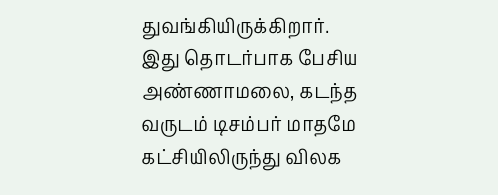துவங்கியிருக்கிறார்.
இது தொடர்பாக பேசிய அண்ணாமலை, கடந்த வருடம் டிசம்பர் மாதமே கட்சியிலிருந்து விலக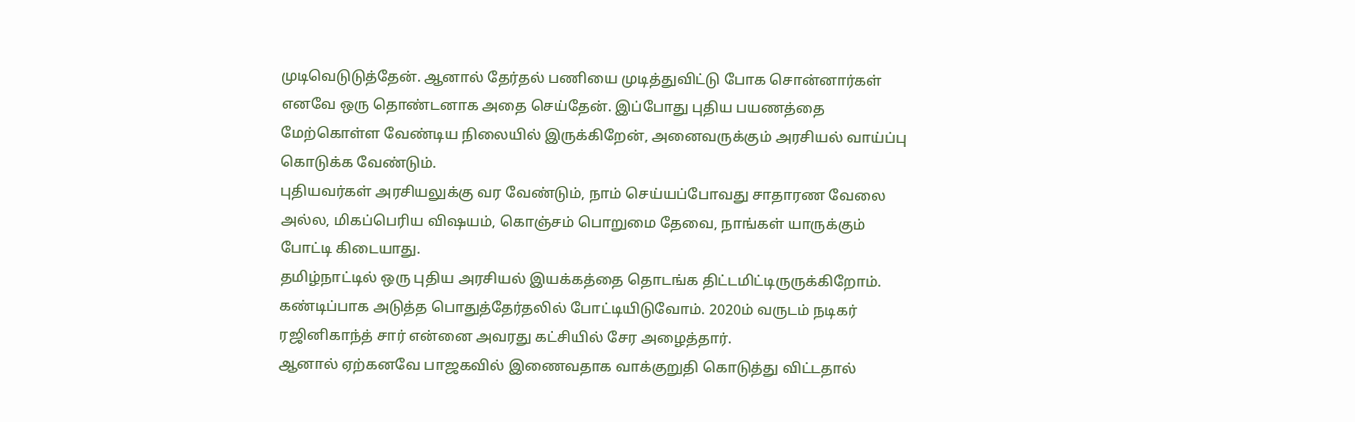முடிவெடுடுத்தேன். ஆனால் தேர்தல் பணியை முடித்துவிட்டு போக சொன்னார்கள் எனவே ஒரு தொண்டனாக அதை செய்தேன். இப்போது புதிய பயணத்தை மேற்கொள்ள வேண்டிய நிலையில் இருக்கிறேன், அனைவருக்கும் அரசியல் வாய்ப்பு கொடுக்க வேண்டும்.
புதியவர்கள் அரசியலுக்கு வர வேண்டும், நாம் செய்யப்போவது சாதாரண வேலை அல்ல, மிகப்பெரிய விஷயம், கொஞ்சம் பொறுமை தேவை, நாங்கள் யாருக்கும் போட்டி கிடையாது.
தமிழ்நாட்டில் ஒரு புதிய அரசியல் இயக்கத்தை தொடங்க திட்டமிட்டிருருக்கிறோம். கண்டிப்பாக அடுத்த பொதுத்தேர்தலில் போட்டியிடுவோம். 2020ம் வருடம் நடிகர் ரஜினிகாந்த் சார் என்னை அவரது கட்சியில் சேர அழைத்தார்.
ஆனால் ஏற்கனவே பாஜகவில் இணைவதாக வாக்குறுதி கொடுத்து விட்டதால்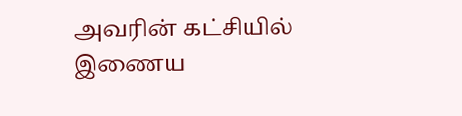அவரின் கட்சியில் இணைய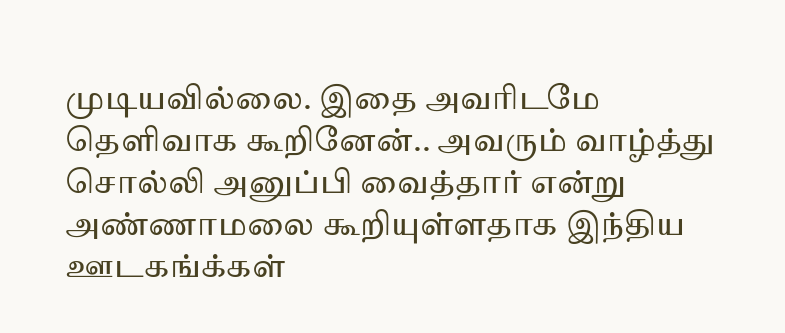முடியவில்லை. இதை அவரிடமே தெளிவாக கூறினேன்.. அவரும் வாழ்த்து சொல்லி அனுப்பி வைத்தார் என்று அண்ணாமலை கூறியுள்ளதாக இந்திய ஊடகங்க்கள்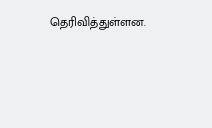தெரிவித்துள்ளன.